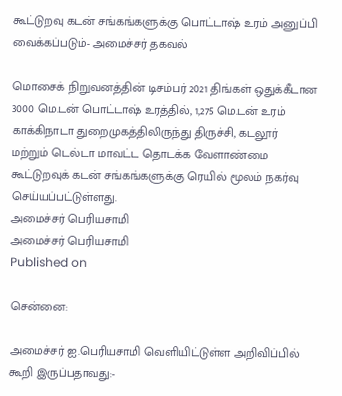கூட்டுறவு கடன் சங்கங்களுக்கு பொட்டாஷ் உரம் அனுப்பி வைக்கப்படும்- அமைச்சர் தகவல்

மொசைக் நிறுவனத்தின் டிசம்பர் 2021 திங்கள் ஒதுக்கீடான 3000 மெ.டன் பொட்டாஷ் உரத்தில், 1,275 மெ.டன் உரம் காக்கிநாடா துறைமுகத்திலிருந்து திருச்சி, கடலூர் மற்றும் டெல்டா மாவட்ட தொடக்க வேளாண்மை கூட்டுறவுக் கடன் சங்கங்களுக்கு ரெயில் மூலம் நகர்வு செய்யப்பட்டுள்ளது.
அமைச்சர் பெரியசாமி
அமைச்சர் பெரியசாமி
Published on

சென்னை:

அமைச்சர் ஐ.பெரியசாமி வெளியிட்டுள்ள அறிவிப்பில் கூறி இருப்பதாவது:-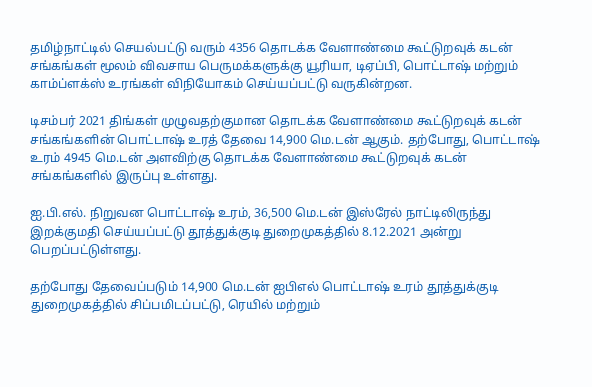தமிழ்நாட்டில் செயல்பட்டு வரும் 4356 தொடக்க வேளாண்மை கூட்டுறவுக் கடன் சங்கங்கள் மூலம் விவசாய பெருமக்களுக்கு யூரியா, டிஏப்பி, பொட்டாஷ் மற்றும் காம்ப்ளக்ஸ் உரங்கள் விநியோகம் செய்யப்பட்டு வருகின்றன.

டிசம்பர் 2021 திங்கள் முழுவதற்குமான தொடக்க வேளாண்மை கூட்டுறவுக் கடன் சங்கங்களின் பொட்டாஷ் உரத் தேவை 14,900 மெ.டன் ஆகும். தற்போது, பொட்டாஷ் உரம் 4945 மெ.டன் அளவிற்கு தொடக்க வேளாண்மை கூட்டுறவுக் கடன் சங்கங்களில் இருப்பு உள்ளது.

ஐ.பி.எல். நிறுவன பொட்டாஷ் உரம், 36,500 மெ.டன் இஸ்ரேல் நாட்டிலிருந்து இறக்குமதி செய்யப்பட்டு தூத்துக்குடி துறைமுகத்தில் 8.12.2021 அன்று பெறப்பட்டுள்ளது.

தற்போது தேவைப்படும் 14,900 மெ.டன் ஐபிஎல் பொட்டாஷ் உரம் தூத்துக்குடி துறைமுகத்தில் சிப்பமிடப்பட்டு, ரெயில் மற்றும்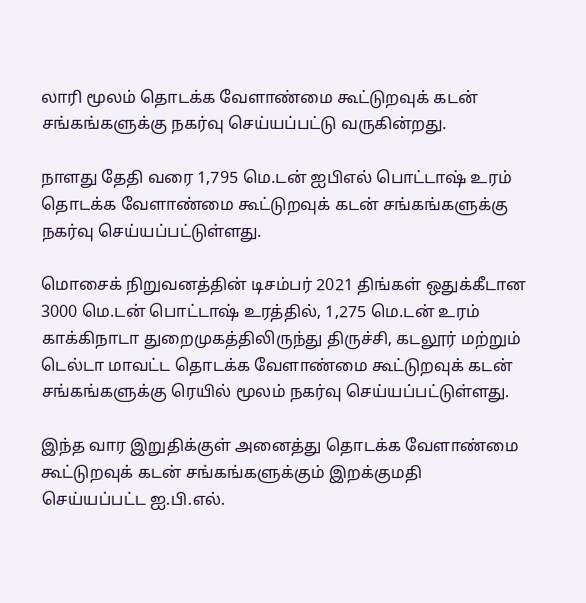லாரி மூலம் தொடக்க வேளாண்மை கூட்டுறவுக் கடன் சங்கங்களுக்கு நகர்வு செய்யப்பட்டு வருகின்றது.

நாளது தேதி வரை 1,795 மெ.டன் ஐபிஎல் பொட்டாஷ் உரம் தொடக்க வேளாண்மை கூட்டுறவுக் கடன் சங்கங்களுக்கு நகர்வு செய்யப்பட்டுள்ளது.

மொசைக் நிறுவனத்தின் டிசம்பர் 2021 திங்கள் ஒதுக்கீடான 3000 மெ.டன் பொட்டாஷ் உரத்தில், 1,275 மெ.டன் உரம் காக்கிநாடா துறைமுகத்திலிருந்து திருச்சி, கடலூர் மற்றும் டெல்டா மாவட்ட தொடக்க வேளாண்மை கூட்டுறவுக் கடன் சங்கங்களுக்கு ரெயில் மூலம் நகர்வு செய்யப்பட்டுள்ளது.

இந்த வார இறுதிக்குள் அனைத்து தொடக்க வேளாண்மை கூட்டுறவுக் கடன் சங்கங்களுக்கும் இறக்குமதி செய்யப்பட்ட ஐ.பி.எல்.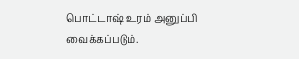பொட்டாஷ் உரம் அனுப்பி வைக்கப்படும்.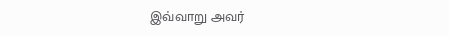இவ்வாறு அவர்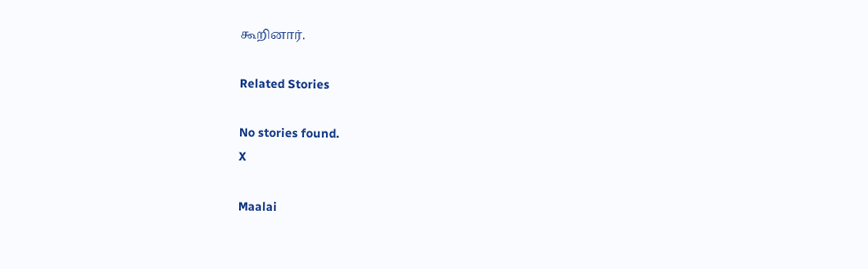கூறினார்.

Related Stories

No stories found.
X

Maalai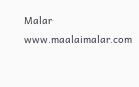Malar
www.maalaimalar.com